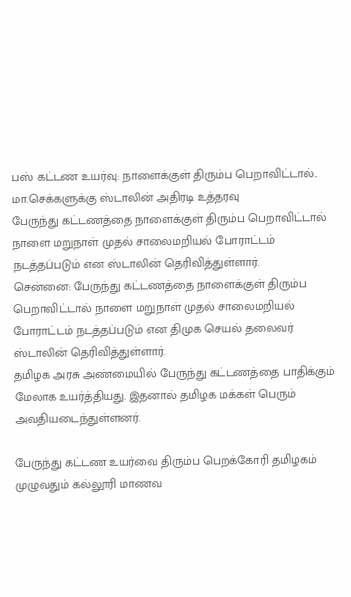பஸ் கட்டண உயர்வு: நாளைக்குள் திரும்ப பெறாவிட்டால்.. மா.செக்களுக்கு ஸ்டாலின் அதிரடி உத்தரவு
பேருந்து கட்டணத்தை நாளைக்குள் திரும்ப பெறாவிட்டால் நாளை மறுநாள் முதல் சாலைமறியல் போராட்டம் நடத்தப்படும் என ஸ்டாலின் தெரிவித்துள்ளார்.
சென்னை: பேருந்து கட்டணத்தை நாளைக்குள் திரும்ப பெறாவிட்டால் நாளை மறுநாள் முதல் சாலைமறியல் போராட்டம் நடத்தப்படும் என திமுக செயல் தலைவர் ஸ்டாலின் தெரிவித்துள்ளார்.
தமிழக அரசு அண்மையில் பேருந்து கட்டணத்தை பாதிக்கும் மேலாக உயர்த்தியது. இதனால் தமிழக மக்கள் பெரும் அவதியடைந்துள்ளனர்.

பேருந்து கட்டண உயர்வை திரும்ப பெறக்கோரி தமிழகம் முழுவதும் கல்லூரி மாணவ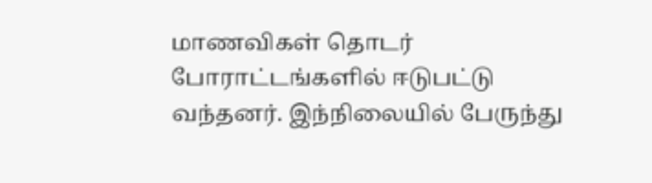மாணவிகள் தொடர் போராட்டங்களில் ஈடுபட்டு வந்தனர். இந்நிலையில் பேருந்து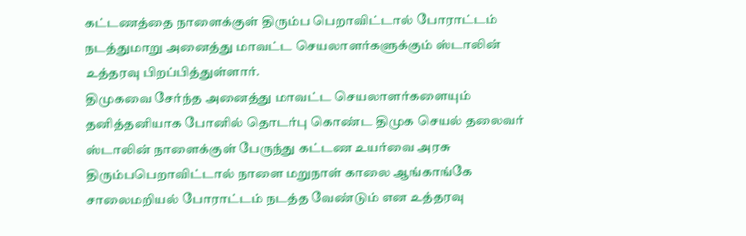கட்டணத்தை நாளைக்குள் திரும்ப பெறாவிட்டால் போராட்டம் நடத்துமாறு அனைத்து மாவட்ட செயலாளர்களுக்கும் ஸ்டாலின் உத்தரவு பிறப்பித்துள்ளார்.
திமுகவை சேர்ந்த அனைத்து மாவட்ட செயலாளர்களையும் தனித்தனியாக போனில் தொடர்பு கொண்ட திமுக செயல் தலைவர் ஸ்டாலின் நாளைக்குள் பேருந்து கட்டண உயர்வை அரசு திரும்பபெறாவிட்டால் நாளை மறுநாள் காலை ஆங்காங்கே சாலைமறியல் போராட்டம் நடத்த வேண்டும் என உத்தரவு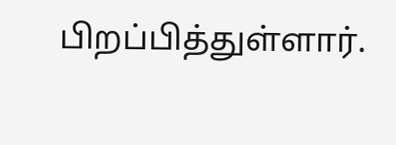பிறப்பித்துள்ளார்.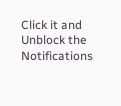Click it and Unblock the Notifications